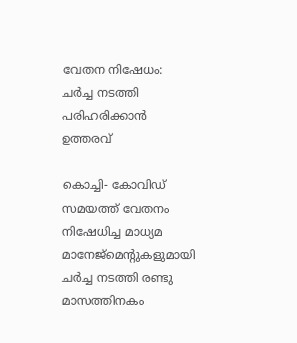വേതന നിഷേധം: ചര്‍ച്ച നടത്തി പരിഹരിക്കാന്‍ ഉത്തരവ്

കൊച്ചി- കോവിഡ് സമയത്ത് വേതനം നിഷേധിച്ച മാധ്യമ മാനേജ്‌മെന്റുകളുമായി ചര്‍ച്ച നടത്തി രണ്ടു മാസത്തിനകം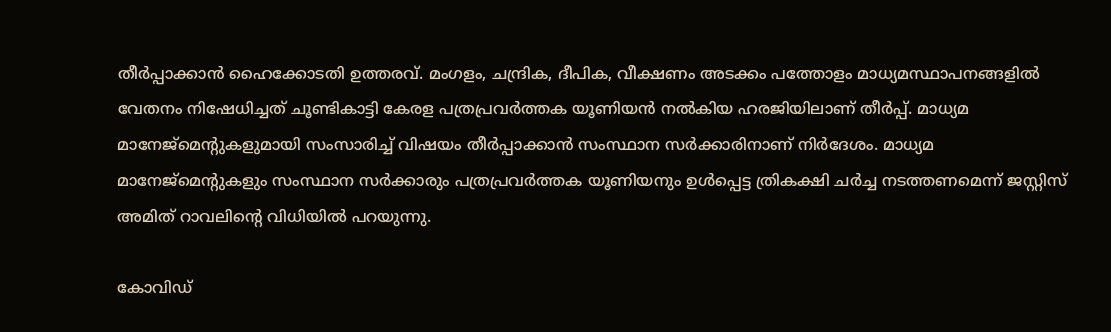തീര്‍പ്പാക്കാന്‍ ഹൈക്കോടതി ഉത്തരവ്. മംഗളം, ചന്ദ്രിക, ദീപിക, വീക്ഷണം അടക്കം പത്തോളം മാധ്യമസ്ഥാപനങ്ങളില്‍ വേതനം നിഷേധിച്ചത് ചൂണ്ടികാട്ടി കേരള പത്രപ്രവര്‍ത്തക യൂണിയന്‍ നല്‍കിയ ഹരജിയിലാണ് തീര്‍പ്പ്. മാധ്യമ മാനേജ്‌മെന്റുകളുമായി സംസാരിച്ച് വിഷയം തീര്‍പ്പാക്കാന്‍ സംസ്ഥാന സര്‍ക്കാരിനാണ് നിര്‍ദേശം. മാധ്യമ മാനേജ്‌മെന്റുകളും സംസ്ഥാന സര്‍ക്കാരും പത്രപ്രവര്‍ത്തക യൂണിയനും ഉള്‍പ്പെട്ട ത്രികക്ഷി ചര്‍ച്ച നടത്തണമെന്ന് ജസ്റ്റിസ് അമിത് റാവലിന്റെ വിധിയില്‍ പറയുന്നു.

കോവിഡ്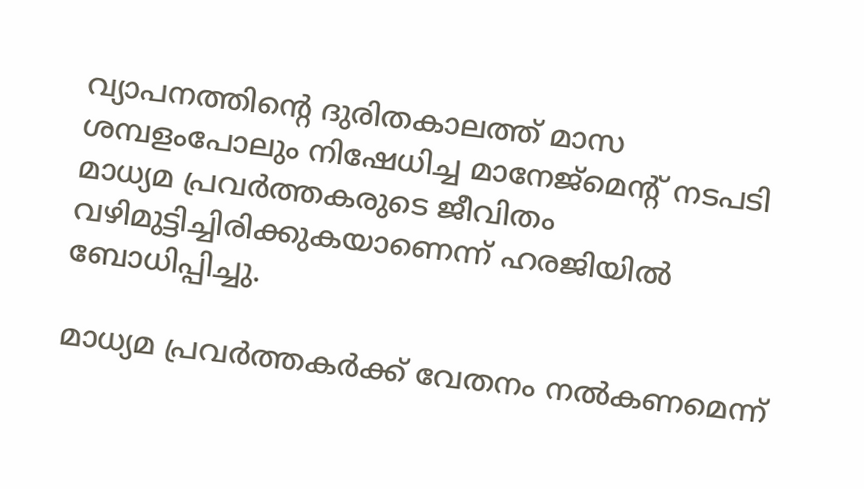വ്യാപനത്തിന്റെ ദുരിതകാലത്ത് മാസ ശമ്പളംപോലും നിഷേധിച്ച മാനേജ്‌മെന്റ് നടപടി മാധ്യമ പ്രവര്‍ത്തകരുടെ ജീവിതം വഴിമുട്ടിച്ചിരിക്കുകയാണെന്ന് ഹരജിയില്‍ ബോധിപ്പിച്ചു.

മാധ്യമ പ്രവര്‍ത്തകര്‍ക്ക് വേതനം നല്‍കണമെന്ന്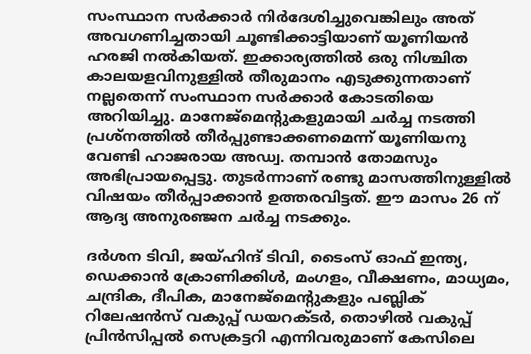സംസ്ഥാന സര്‍ക്കാര്‍ നിര്‍ദേശിച്ചുവെങ്കിലും അത് അവഗണിച്ചതായി ചൂണ്ടിക്കാട്ടിയാണ് യൂണിയന്‍ ഹരജി നല്‍കിയത്. ഇക്കാര്യത്തില്‍ ഒരു നിശ്ചിത കാലയളവിനുള്ളില്‍ തീരുമാനം എടുക്കുന്നതാണ് നല്ലതെന്ന് സംസ്ഥാന സര്‍ക്കാര്‍ കോടതിയെ അറിയിച്ചു. മാനേജ്‌മെന്റുകളുമായി ചര്‍ച്ച നടത്തി പ്രശ്‌നത്തില്‍ തീര്‍പ്പുണ്ടാക്കണമെന്ന് യൂണിയനു വേണ്ടി ഹാജരായ അഡ്വ. തമ്പാന്‍ തോമസും അഭിപ്രായപ്പെട്ടു. തുടര്‍ന്നാണ് രണ്ടു മാസത്തിനുള്ളില്‍ വിഷയം തീര്‍പ്പാക്കാന്‍ ഉത്തരവിട്ടത്. ഈ മാസം 26 ന് ആദ്യ അനുരഞ്ജന ചര്‍ച്ച നടക്കും.

ദര്‍ശന ടിവി, ജയ്ഹിന്ദ് ടിവി, ടൈംസ് ഓഫ് ഇന്ത്യ, ഡെക്കാന്‍ ക്രോണിക്കിള്‍, മംഗളം, വീക്ഷണം, മാധ്യമം, ചന്ദ്രിക, ദീപിക, മാനേജ്‌മെന്റുകളും പബ്ലിക് റിലേഷന്‍സ് വകുപ്പ് ഡയറക്ടര്‍, തൊഴില്‍ വകുപ്പ് പ്രിന്‍സിപ്പല്‍ സെക്രട്ടറി എന്നിവരുമാണ് കേസിലെ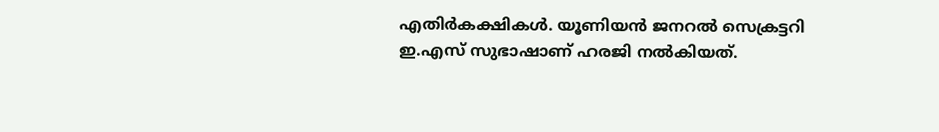എതിര്‍കക്ഷികള്‍. യൂണിയന്‍ ജനറല്‍ സെക്രട്ടറി ഇ.എസ് സുഭാഷാണ് ഹരജി നല്‍കിയത്.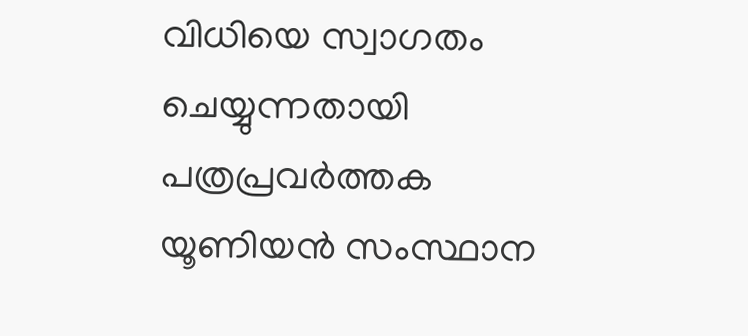വിധിയെ സ്വാഗതം ചെയ്യുന്നതായി പത്രപ്രവര്‍ത്തക യൂണിയന്‍ സംസ്ഥാന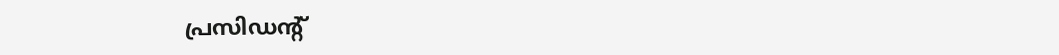പ്രസിഡന്റ്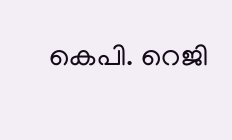കെപി. റെജി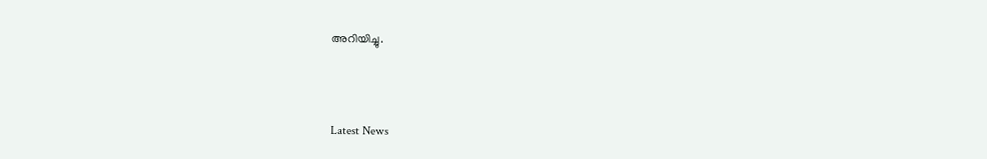അറിയിച്ചു.



Latest News